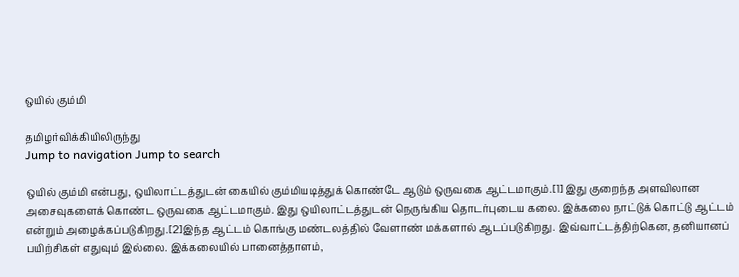ஒயில் கும்மி

தமிழர்விக்கியிலிருந்து
Jump to navigation Jump to search

ஒயில் கும்மி என்பது, ஒயிலாட்டத்துடன் கையில் கும்மியடித்துக் கொண்டே ஆடும் ஒருவகை ஆட்டமாகும்.[1] இது குறைந்த அளவிலான அசைவுகளைக் கொண்ட ஒருவகை ஆட்டமாகும். இது ஒயிலாட்டத்துடன் நெருங்கிய தொடர்புடைய கலை. இக்கலை நாட்டுக் கொட்டு ஆட்டம் என்றும் அழைக்கப்படுகிறது.[2]இந்த ஆட்டம் கொங்கு மண்டலத்தில் வேளாண் மக்களால் ஆடப்படுகிறது. இவ்வாட்டத்திற்கென, தனியானப் பயிற்சிகள் எதுவும் இல்லை. இக்கலையில் பானைத்தாளம்,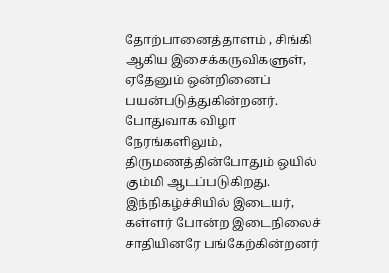தோற்பானைத்தாளம் , சிங்கி ஆகிய இசைக்கருவிகளுள், ஏதேனும் ஒன்றினைப் பயன்படுத்துகின்றனர். போதுவாக விழா நேரங்களிலும், திருமணத்தின்போதும் ஒயில் கும்மி ஆடப்படுகிறது. இந்நிகழ்ச்சியில் இடையர், கள்ளர் போன்ற இடைநிலைச் சாதியினரே பங்கேற்கின்றனர்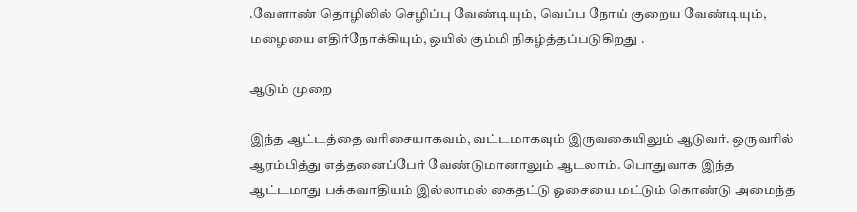.வேளாண் தொழிலில் செழிப்பு வேண்டியும், வெப்ப நோய் குறைய வேண்டியும், மழையை எதிர்நோக்கியும், ஒயில் கும்மி நிகழ்த்தப்படுகிறது .

ஆடும் முறை

இந்த ஆட்டத்தை வரிசையாகவம், வட்டமாகவும் இருவகையிலும் ஆடுவர். ஒருவரில் ஆரம்பித்து எத்தனைப்பேர் வேண்டுமானாலும் ஆடலாம். பொதுவாக இந்த ஆட்டமாது பக்கவாதியம் இல்லாமல் கைதட்டு ஓசையை மட்டும் கொண்டு அமைந்த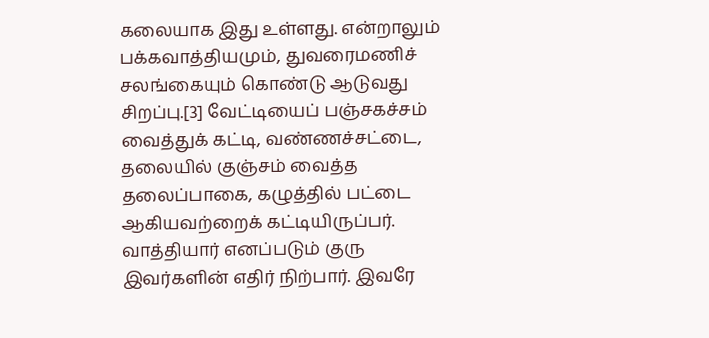கலையாக இது உள்ளது. என்றாலும் பக்கவாத்தியமும், துவரைமணிச் சலங்கையும் கொண்டு ஆடுவது சிறப்பு.[3] வேட்டியைப் பஞ்சகச்சம் வைத்துக் கட்டி, வண்ணச்சட்டை, தலையில் குஞ்சம் வைத்த தலைப்பாகை, கழுத்தில் பட்டை ஆகியவற்றைக் கட்டியிருப்பர். வாத்தியார் எனப்படும் குரு இவர்களின் எதிர் நிற்பார். இவரே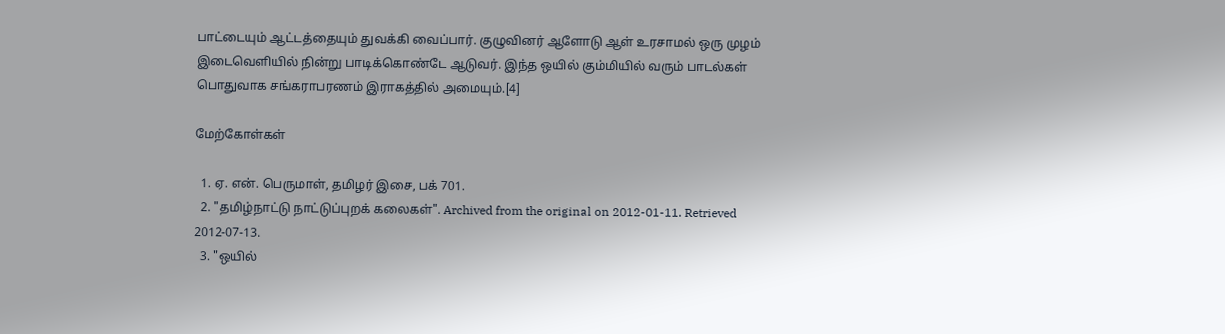பாட்டையும் ஆட்டத்தையும் துவக்கி வைப்பார். குழுவினர் ஆளோடு ஆள் உரசாமல் ஒரு முழம் இடைவெளியில் நின்று பாடிக்கொண்டே ஆடுவர். இந்த ஒயில் கும்மியில் வரும் பாடல்கள் பொதுவாக சங்கராபரணம் இராகத்தில் அமையும்.[4]

மேற்கோள்கள்

  1. ஏ. என். பெருமாள், தமிழர் இசை, பக் 701.
  2. "தமிழ்நாட்டு நாட்டுப்புறக் கலைகள்". Archived from the original on 2012-01-11. Retrieved 2012-07-13.
  3. "ஒயில்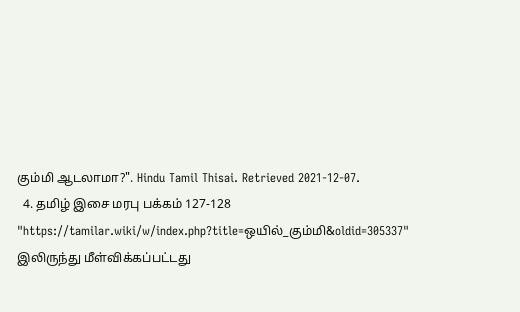கும்மி ஆடலாமா?". Hindu Tamil Thisai. Retrieved 2021-12-07.
  4. தமிழ் இசை மரபு பக்கம் 127-128
"https://tamilar.wiki/w/index.php?title=ஒயில்_கும்மி&oldid=305337" இலிருந்து மீள்விக்கப்பட்டது